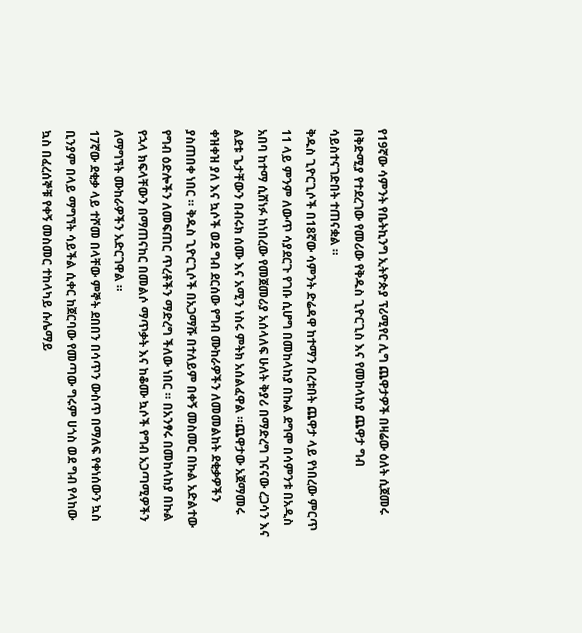የ19ኛው ሳምንት የቤትኪንግ ኢትዮጵያ ፕሪሚየር ሊግ ጨዋታዎች በዛሬው ዕለት ሲጀመሩ በቅድሚያ የተደረገው የመሪው የቅዱስ ጊዮርጊስ እና የመከላከያ ጨዋታ ግብ ሳይስተናገድበት ተጠናቋል ።
ቅዱስ ጊዮርጊሶች በ18ኛው ሳምንት ድሬዳዋ ከተማን በረቱበት ጨዋታ ላይ የነበረው ምርጥ 11 ላይ ምንም ለውጥ ሳያደርጉ የገቡ ሲሆግ በመከላከያ በኩል ደግሞ በሳምንቱ በአዲስ አበባ ከተማ ሲሸነፉ ከነበረው የመጀመሪያ አሰላለፍ ሁለት ቅያሪ በማድረግ ገናናው ረጋሳን እና ልደቱ ጌታቸውን በብሩክ ሰሙ እና አሚን ነስሩ ምትክ አሰልፈዋል ።ጨዋታው አጀማመሩ ቀዝቀዝ ያለ እና ኳሶች ወደ ግብ ደርሰው የግብ ሙከራዎችን ለመመልከት ደቂቃዎችን ያስጠበቀ ነበር ። ቅዱስ ጊዮርጊሶች በአጋማሹ በተለይም በቀኝ መስመር በኩል አድልተው የግብ ዕድሎችን ለመፍጠር ጥረቶችን ማድረግ ችለው ነበር ። በአንፃሩ በመከላከያ በኩል የኋላ ክፍላቸውን በማጠናከር በመልሶ ማጥቃት እና ከቆሙ ኳሶች የግብ አጋጣሚዎችን ለማግኘት ሙከራዎችን አድርገዋል ።
17ኛው ደቂቃ ላይ ተሾመ በላቸው ምኞት ደበበን በሳጥን ውስጥ በማለፍ የቀነሰውን ኳስ ቢንያም በላይ ማግኘት ሳይችል ሲቀር ከጀርባው የመጣው ግሩም ሀጎስ ወደ ግብ የላከው ኳስ በፈረሰኞቹ የቀኝ መስመር ተከላካይ ሱሌማይ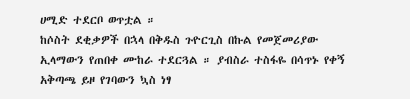ሀሚድ ተደርቦ ወጥቷል ።
ከሶስት ደቂቃዎች በኋላ በቅዱስ ጉዮርጊስ በኩል የመጀመሪያው ኢላማውን የጠበቀ ሙከራ ተደርጓል ። ያብስራ ተስፋዬ በሳጥኑ የቀኝ አቅጣጫ ይዞ የገባውን ኳስ ነፃ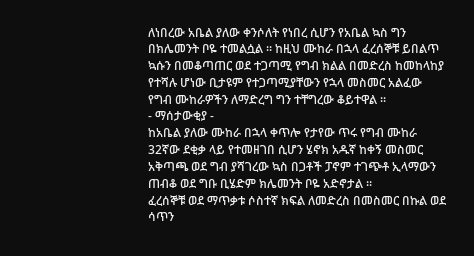ለነበረው አቤል ያለው ቀንሶለት የነበረ ሲሆን የአቤል ኳስ ግን በክሌመንት ቦዬ ተመልሷል ። ከዚህ ሙከራ በኋላ ፈረሰኞቹ ይበልጥ ኳሱን በመቆጣጠር ወደ ተጋጣሚ የግብ ክልል በመድረስ ከመከላከያ የተሻሉ ሆነው ቢታዩም የተጋጣሚያቸውን የኋላ መስመር አልፈው የግብ ሙከራዎችን ለማድረግ ግን ተቸግረው ቆይተዋል ።
- ማሰታውቂያ -
ከአቤል ያለው ሙከራ በኋላ ቀጥሎ የታየው ጥሩ የግብ ሙከራ 32ኛው ደቂቃ ላይ የተመዘገበ ሲሆን ሄኖክ አዱኛ ከቀኝ መስመር አቅጣጫ ወደ ግብ ያሻገረው ኳስ በጋቶች ፓኖም ተገጭቶ ኢላማውን ጠብቆ ወደ ግቡ ቢሄድም ክሌመንት ቦዬ አድኖታል ።
ፈረሰኞቹ ወደ ማጥቃቱ ሶስተኛ ክፍል ለመድረስ በመስመር በኩል ወደ ሳጥን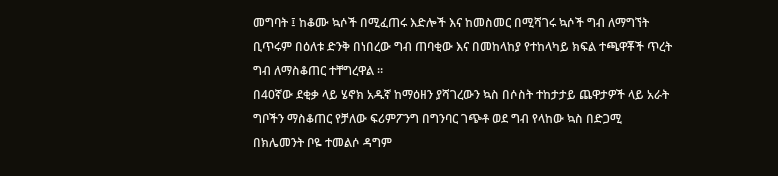መግባት ፤ ከቆሙ ኳሶች በሚፈጠሩ እድሎች እና ከመስመር በሚሻገሩ ኳሶች ግብ ለማግኘት ቢጥሩም በዕለቱ ድንቅ በነበረው ግብ ጠባቂው እና በመከላከያ የተከላካይ ክፍል ተጫዋቾች ጥረት ግብ ለማስቆጠር ተቸግረዋል ።
በ40ኛው ደቂቃ ላይ ሄኖክ አዱኛ ከማዕዘን ያሻገረውን ኳስ በሶስት ተከታታይ ጨዋታዎች ላይ አራት ግቦችን ማስቆጠር የቻለው ፍሪምፖንግ በግንባር ገጭቶ ወደ ግብ የላከው ኳስ በድጋሚ በክሌመንት ቦዬ ተመልሶ ዳግም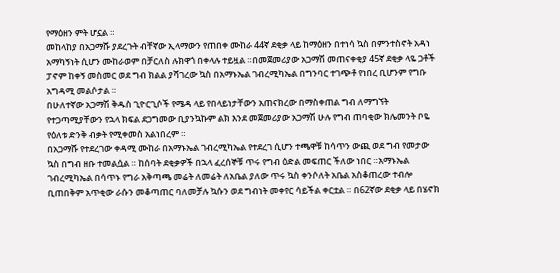የማዕዘን ምት ሆኗል ።
መከላከያ በአጋማሹ ያደረጉት ብቸኛው ኢላማውን የጠበቀ ሙከራ 44ኛ ደቂቃ ላይ ከማዕዘን በተነሳ ኳስ በምንተስኖት አዳነ አማካኝነት ሲሆን ሙከራወም በቻርለስ ሉክዋጎ በቀላሉ ተይዟል ።በመጀመሪያው አጋማሽ መጠናቀቂያ 45ኛ ደቂቃ ላዬ ጋቶች ፓኖም ከቀኝ መስመር ወደ ግብ ክልል ያሻገረው ኳስ በአማኑኤል ገብረሚካኤል በግንባር ተገጭቶ የነበረ ቢሆንም የግቡ አግዳሚ መልሶታል ።
በሁለተኛው አጋማሽ ቅዱስ ጊዮርጊሶች የሜዳ ላይ የበላይነታቸውን አጠናክረው በማስቀጠል ግብ ለማግኘት የተጋጣሚያቸውን የኋላ ክፍል ደጋግመው ቢያንኳኩም ልክ እንደ መጀመሪያው አጋማሽ ሁሉ የግብ ጠባቂው ክሌመንት ቦዬ የዕለቱ ድንቅ ብቃት የሚቀመስ አልነበረም ።
በአጋማሹ የተደረገው ቀዳሚ ሙከራ በአማኑኤል ገብረሚካኤል የተደረገ ሲሆን ተጫዋቹ ከሳጥን ውጪ ወደ ግብ የመታው ኳስ በግብ ዘቡ ተመልሷል ። ከሰባት ደቂቃዎች በኋላ ፈረሰኞቹ ጥሩ የግብ ዕድል መፍጠር ችለው ነበር ።አማኑኤል ገብረሚካኤል በሳጥኑ የግራ አቅጣጫ መሬት ለመሬት ለአቤል ያለው ጥሩ ኳስ ቀንሶለት አቤል አስቆጠረው ተብሎ ቢጠበቅም አጥቂው ራሱን መቆጣጠር ባለመቻሉ ኳሱን ወደ ግብነት መቀየር ሳይችል ቀርቷል ። በ62ኛው ደቂቃ ላይ በሄኖክ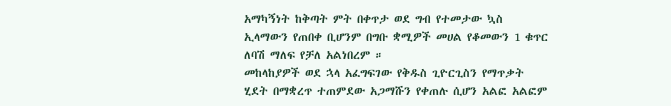አማካኝነት ከቅጣት ምት በቀጥታ ወደ ግብ የተመታው ኳስ ኢላማውን የጠበቀ ቢሆንም በግቡ ቋሚዎች መሀል የቆመውን 1 ቁጥር ለባሽ ማለፍ የቻለ አልነበረም ።
መከላከያዎች ወደ ኋላ አፈግፍገው የቅዱስ ጊዮርጊስን የማጥቃት ሂደት በማቋረጥ ተጠምደው አጋማሹን የቀጠሉ ሲሆን አልፎ አልፎም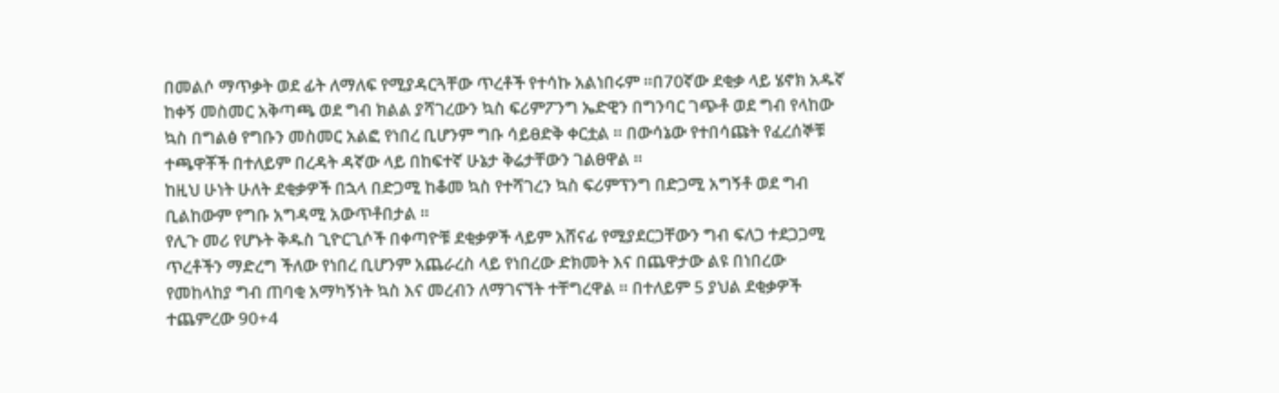በመልሶ ማጥቃት ወደ ፊት ለማለፍ የሚያዳርጓቸው ጥረቶች የተሳኩ አልነበሩም ።በ70ኛው ደቂቃ ላይ ሄኖክ አዱኛ ከቀኝ መስመር አቅጣጫ ወደ ግብ ክልል ያሻገረውን ኳስ ፍሪምፖንግ ኤድዊን በግንባር ገጭቶ ወደ ግብ የላከው ኳስ በግልፅ የግቡን መስመር አልፎ የነበረ ቢሆንም ግቡ ሳይፀድቅ ቀርቷል ። በውሳኔው የተበሳጩት የፈረሰኞቹ ተጫዋቾች በተለይም በረዳት ዳኛው ላይ በከፍተኛ ሁኔታ ቅሬታቸውን ገልፀዋል ።
ከዚህ ሁነት ሁለት ደቂቃዎች በኋላ በድጋሚ ከቆመ ኳስ የተሻገረን ኳስ ፍሪምፕንግ በድጋሚ አግኝቶ ወደ ግብ ቢልከውም የግቡ አግዳሚ አውጥቶበታል ።
የሊጉ መሪ የሆኑት ቅዱስ ጊዮርጊሶች በቀጣዮቹ ደቂቃዎች ላይም አሸናፊ የሚያደርጋቸውን ግብ ፍለጋ ተደጋጋሚ ጥረቶችን ማድረግ ችለው የነበረ ቢሆንም አጨራረስ ላይ የነበረው ድክመት እና በጨዋታው ልዩ በነበረው የመከላከያ ግብ ጠባቂ አማካኝነት ኳስ እና መረብን ለማገናኘት ተቸግረዋል ። በተለይም 5 ያህል ደቂቃዎች ተጨምረው 90+4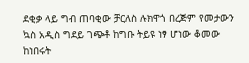ደቂቃ ላይ ግብ ጠባቂው ቻርለስ ሉክዋጎ በረጅም የመታውን ኳስ አዲስ ግደይ ገጭቶ ከግቡ ትይዩ ነፃ ሆነው ቆመው ከነበሩት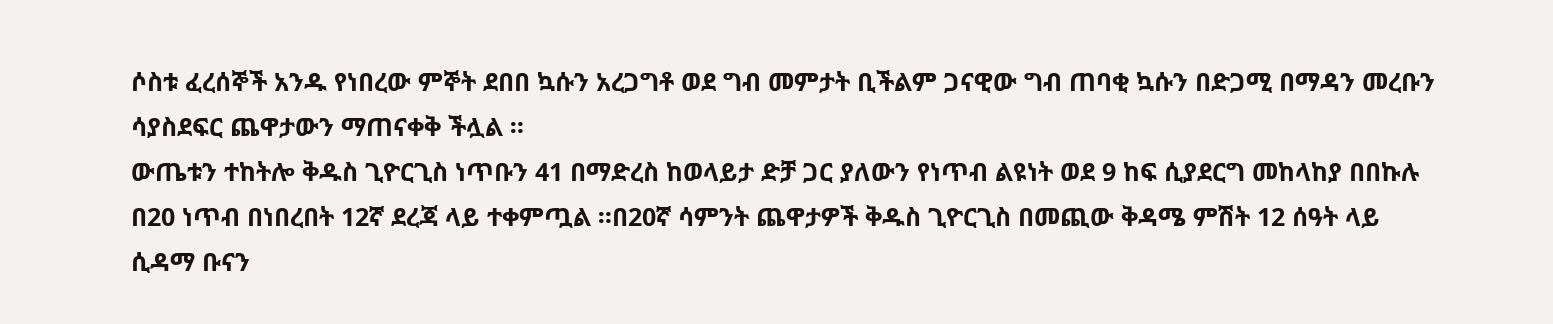ሶስቱ ፈረሰኞች አንዱ የነበረው ምኞት ደበበ ኳሱን አረጋግቶ ወደ ግብ መምታት ቢችልም ጋናዊው ግብ ጠባቂ ኳሱን በድጋሚ በማዳን መረቡን ሳያስደፍር ጨዋታውን ማጠናቀቅ ችሏል ።
ውጤቱን ተከትሎ ቅዱስ ጊዮርጊስ ነጥቡን 41 በማድረስ ከወላይታ ድቻ ጋር ያለውን የነጥብ ልዩነት ወደ 9 ከፍ ሲያደርግ መከላከያ በበኩሉ በ20 ነጥብ በነበረበት 12ኛ ደረጃ ላይ ተቀምጧል ።በ20ኛ ሳምንት ጨዋታዎች ቅዱስ ጊዮርጊስ በመጪው ቅዳሜ ምሽት 12 ሰዓት ላይ ሲዳማ ቡናን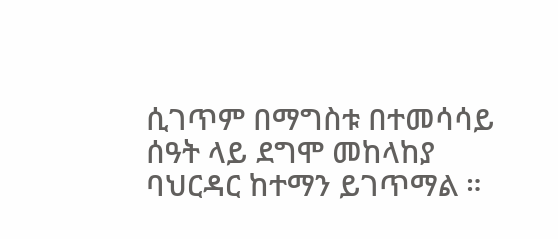ሲገጥም በማግስቱ በተመሳሳይ ሰዓት ላይ ደግሞ መከላከያ ባህርዳር ከተማን ይገጥማል ።